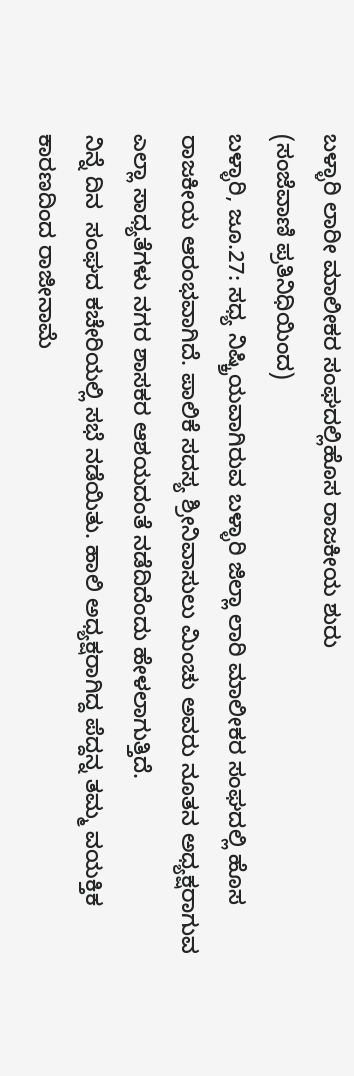ಬಳ್ಳಾರಿ ಲಾರೀ ಮಾಲೀಕರ ಸಂಘದಲ್ಲಿಹೊಸ ರಾಜಕೀಯ ಶುರು
(ಸಂಜೆವಾಣಿ ಪ್ರತಿನಿಧಿಯಿಂದ)
ಬಳ್ಳಾರಿ, ಜೂ.27: ಸಧ್ಯ ನಿಷ್ಕ್ರಿಯವಾಗಿರುವ ಬಳ್ಳಾರಿ ಜಿಲ್ಲಾ ಲಾರಿ ಮಾಲೀಕರ ಸಂಘದಲ್ಲಿ ಹೊಸ ರಾಜಕೀಯ ಆರಂಭವಾಗಿದೆ. ಪಾಲಿಕೆ ಸದಸ್ಯ ಶ್ರೀನಿವಾಸುಲು ಮಿಂಚು ಅವರು ನೂತನ ಅಧ್ಯಕ್ಷರಾಗುವ ಎಲ್ಲಾ ಸಾಧ್ಯತೆಗಳು ನಗರ ಶಾಸಕರ ಆಶಯದಂತೆ ನಡೆದಿದೆಂದು ಹೇಳಲಾಗುತ್ತಿದೆ.
ನಿನ್ನೆ ದಿನ  ಸಂಘದ ಕಚೇರಿಯಲ್ಲಿ ಸಭೆ ನಡೆಯಿತು. ಹಾಲಿ ಅಧ್ಯಕ್ಷರಾಗಿದ್ದ ಪೆದ್ದನ್ನ ತಮ್ಮ‌ ವಯಕ್ತಿಕ ಕಾರಣದಿಂದ ರಾಜೀನಾಮೆ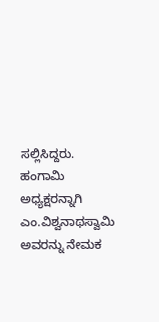ಸಲ್ಲಿಸಿದ್ದರು. ಹಂಗಾಮಿ ಅಧ್ಯಕ್ಷರನ್ನಾಗಿ ಎಂ.ವಿಶ್ವನಾಥಸ್ವಾಮಿ ಅವರನ್ನು ನೇಮಕ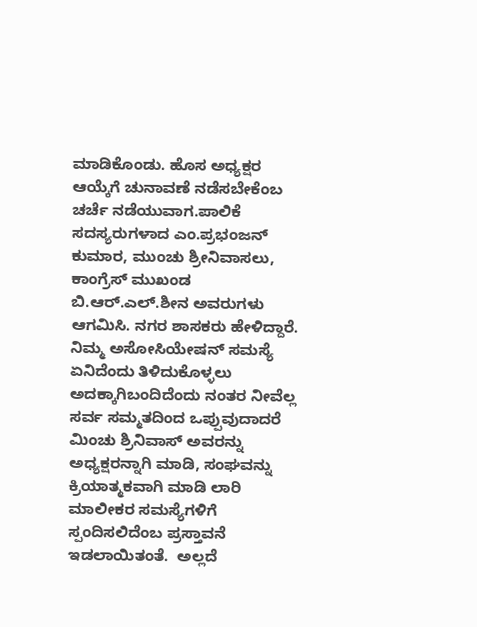ಮಾಡಿಕೊಂಡು. ಹೊಸ ಅಧ್ಯಕ್ಷರ ಆಯ್ಕೆಗೆ ಚುನಾವಣೆ ನಡೆಸಬೇಕೆಂಬ ಚರ್ಚೆ ನಡೆಯುವಾಗ.ಪಾಲಿಕೆ ಸದಸ್ಯರುಗಳಾದ ಎಂ.ಪ್ರಭಂಜನ್ ಕುಮಾರ, ಮುಂಚು ಶ್ರೀನಿವಾಸಲು, ಕಾಂಗ್ರೆಸ್ ಮುಖಂಡ ಬಿ.ಆರ್.ಎಲ್.ಶೀನ ಅವರುಗಳು ಆಗಮಿಸಿ. ನಗರ ಶಾಸಕರು ಹೇಳಿದ್ದಾರೆ. ನಿಮ್ಮ ಅಸೋಸಿಯೇಷನ್ ಸಮಸ್ಯೆ ಏನಿದೆಂದು ತಿಳಿದುಕೊಳ್ಳಲು ಅದಕ್ಕಾಗಿ‌ಬಂದಿದೆಂದು ನಂತರ ನೀವೆಲ್ಲ ಸರ್ವ ಸಮ್ಮತದಿಂದ ಒಪ್ಪುವುದಾದರೆ ಮಿಂಚು ಶ್ರಿನಿವಾಸ್ ಅವರನ್ನು ಅಧ್ಯಕ್ಷರನ್ನಾಗಿ ಮಾಡಿ, ಸಂಘವನ್ನು ಕ್ರಿಯಾತ್ಮಕವಾಗಿ ಮಾಡಿ ಲಾರಿ ಮಾಲೀಕರ ಸಮಸ್ಯೆಗಳಿಗೆ ಸ್ಪಂದಿಸಲಿದೆಂಬ ಪ್ರಸ್ತಾವನೆ ಇಡಲಾಯಿತಂತೆ.  ಅಲ್ಲದೆ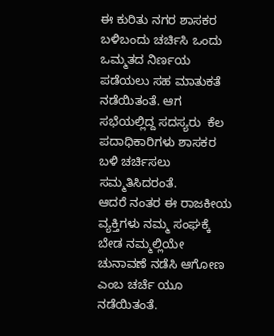ಈ ಕುರಿತು‌ ನಗರ ಶಾಸಕರ ಬಳಿ‌ಬಂದು ಚರ್ಚಿಸಿ ಒಂದು ಒಮ್ಮತದ ನಿರ್ಣಯ ಪಡೆಯಲು ಸಹ ಮಾತುಕತೆ ನಡೆಯಿತಂತೆ. ಆಗ ಸಭೆಯಲ್ಲಿದ್ದ ಸದಸ್ಯರು  ಕೆಲ ಪದಾಧಿಕಾರಿಗಳು ಶಾಸಕರ ಬಳಿ ಚರ್ಚಿಸಲು ಸಮ್ಮತಿಸಿದರಂತೆ.
ಆದರೆ ನಂತರ ಈ ರಾಜಕೀಯ ವ್ಯಕ್ತಿಗಳು ನಮ್ಮ ಸಂಘಕ್ಕೆ ಬೇಡ ನಮ್ಮಲ್ಲಿಯೇ ಚುನಾವಣೆ ನಡೆಸಿ ಆಗೋಣ ಎಂಬ ಚರ್ಚೆ ಯೂ ನಡೆಯಿತಂತೆ.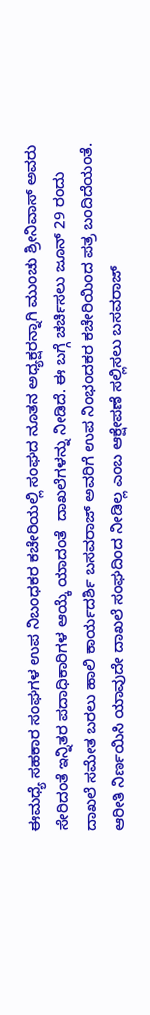ಈ‌ಮಧ್ಯೆ ಸಹಕಾರ ಸಂಘಗಳ ಉಪ‌ ನಿಬಂಧಕರ ಕಚೇರಿಯಲ್ಲಿ ಸಂಘದ ನೂತನ ಅಧ್ಯಕ್ಷರನ್ನಾಗಿ ಮುಂಚು ಶ್ರೀನಿವಾಸ್ ಅವರು ಸೇರಿದಂತೆ ಇನ್ನಿತರ ಪದಾಧಿಕಾರಿಗಳ ಆಯ್ಕೆ ಯಾದಂತೆ  ದಾಖಲೆಗಳನ್ನು ನೀಡಿದೆ. ಈ ಬಗ್ಗೆ ಚರ್ಚಿಸಲು ಜೂನ್ 29 ರಂದು ದಾಖಲೆ ಸಮೇತ ಬರಲು ಹಾಲಿ ಕಾರ್ಯದರ್ಶಿ ಬಸವರಾಜ್ ಅವರಿಗೆ ಉಪ ನಿಂಭಂದಕರ ಕಚೇರಿಯಿಂದ ಪತ್ರ ಬಂದಿದೆಯಂತೆ. ಆರೀತಿ ನಿರ್ಣಯಿಸಿ ಯಾವುದೇ ದಾಖಲೆ ಸಂಘದಿಂದ ನೀಡಿಲ್ಲ ಎಂಬ ಆಕ್ಷೇಪಣೆ ಸಲ್ಲಿಸಲು ಬಸವರಾಜ್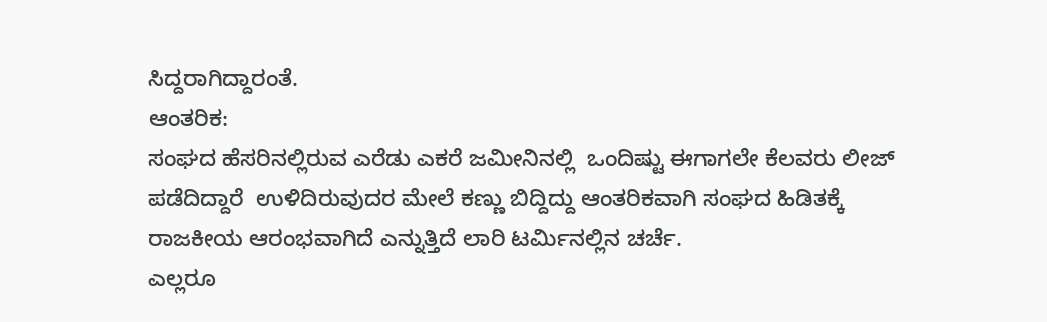ಸಿದ್ದರಾಗಿದ್ದಾರಂತೆ.
ಆಂತರಿಕ:
ಸಂಘದ ಹೆಸರಿನಲ್ಲಿರುವ ಎರೆಡು ಎಕರೆ ಜಮೀನಿನಲ್ಲಿ  ಒಂದಿಷ್ಟು ಈಗಾಗಲೇ ಕೆಲವರು ಲೀಜ್ ಪಡೆದಿದ್ದಾರೆ  ಉಳಿದಿರುವುದರ ಮೇಲೆ ಕಣ್ಣು ಬಿದ್ದಿದ್ದು ಆಂತರಿಕವಾಗಿ ಸಂಘದ ಹಿಡಿತಕ್ಕೆ ರಾಜಕೀಯ ಆರಂಭವಾಗಿದೆ ಎನ್ನುತ್ತಿದೆ ಲಾರಿ ಟರ್ಮಿನಲ್ಲಿನ ಚರ್ಚೆ.
ಎಲ್ಲರೂ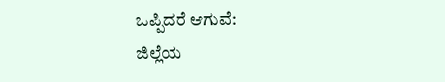ಒಪ್ಪಿದರೆ ಆಗುವೆ:
ಜಿಲ್ಲೆಯ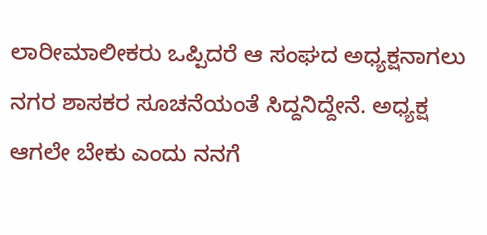ಲಾರೀ‌ಮಾಲೀಕರು ಒಪ್ಪಿದರೆ ಆ ಸಂಘದ ಅಧ್ಯಕ್ಷನಾಗಲು ನಗರ ಶಾಸಕರ ಸೂಚನೆಯಂತೆ ಸಿದ್ದನಿದ್ದೇನೆ. ಅಧ್ಯಕ್ಷ ಆಗಲೇ ಬೇಕು ಎಂದು ನನಗೆ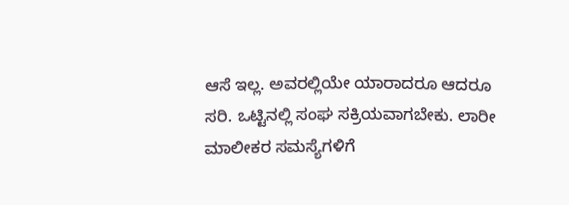ಆಸೆ ಇಲ್ಲ. ಅವರಲ್ಲಿಯೇ ಯಾರಾದರೂ ಆದರೂ ಸರಿ. ಒಟ್ಟಿನಲ್ಲಿ ಸಂಘ ಸಕ್ರಿಯವಾಗಬೇಕು. ಲಾರೀ ಮಾಲೀಕರ ಸಮಸ್ಯೆಗಳಿಗೆ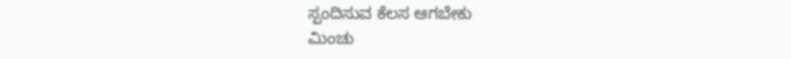ಸ್ಪಂದಿಸುವ ಕೆಲಸ ಆಗಬೇಕು
ಮಿಂಚು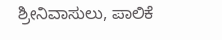ಶ್ರೀನಿವಾಸುಲು, ಪಾಲಿಕೆ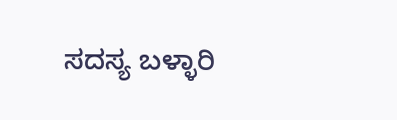ಸದಸ್ಯ ಬಳ್ಳಾರಿ